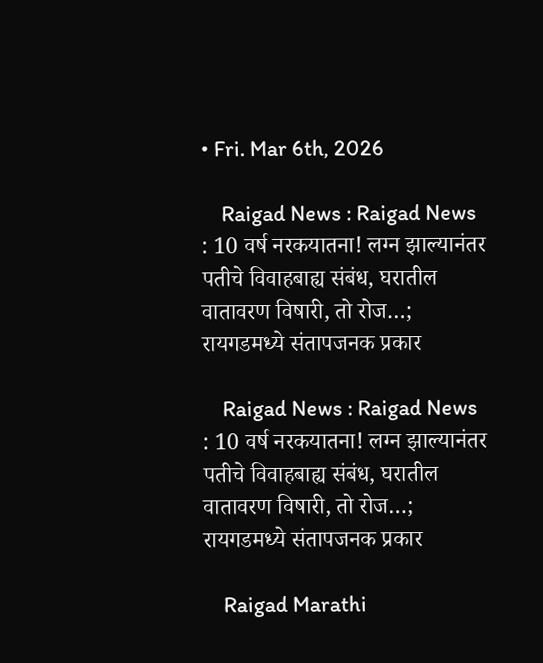• Fri. Mar 6th, 2026

    Raigad News : Raigad News : 10 वर्ष नरकयातना! लग्न झाल्यानंतर पतीचे विवाहबाह्य संबंध, घरातील वातावरण विषारी, तो रोज…; रायगडमध्ये संतापजनक प्रकार

    Raigad News : Raigad News : 10 वर्ष नरकयातना! लग्न झाल्यानंतर पतीचे विवाहबाह्य संबंध, घरातील वातावरण विषारी, तो रोज…; रायगडमध्ये संतापजनक प्रकार

    Raigad Marathi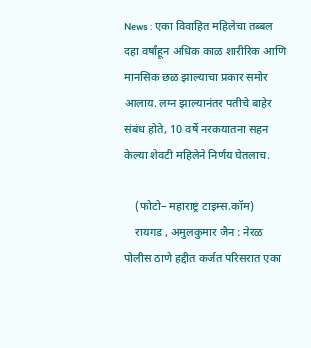News : एका विवाहित महिलेचा तब्बल दहा वर्षांहून अधिक काळ शारीरिक आणि मानसिक छळ झाल्याचा प्रकार समोर आलाय. लग्न झाल्यानंतर पतीचे बाहेर संबंध होते, 10 वर्षे नरकयातना सहन केल्या शेवटी महिलेने निर्णय घेतलाच.

    (फोटो– महाराष्ट्र टाइम्स.कॉम)
    रायगड , अमुलकुमार जैन : नेरळ पोलीस ठाणे हद्दीत कर्जत परिसरात एका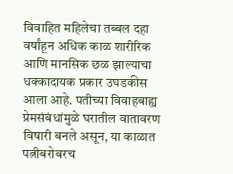विवाहित महिलेचा तब्बल दहा वर्षांहून अधिक काळ शारीरिक आणि मानसिक छळ झाल्याचा धक्कादायक प्रकार उघडकीस आला आहे. पतीच्या विवाहबाह्य प्रेमसंबंधांमुळे घरातील वातावरण विषारी बनले असून, या काळात पत्नीबरोबरच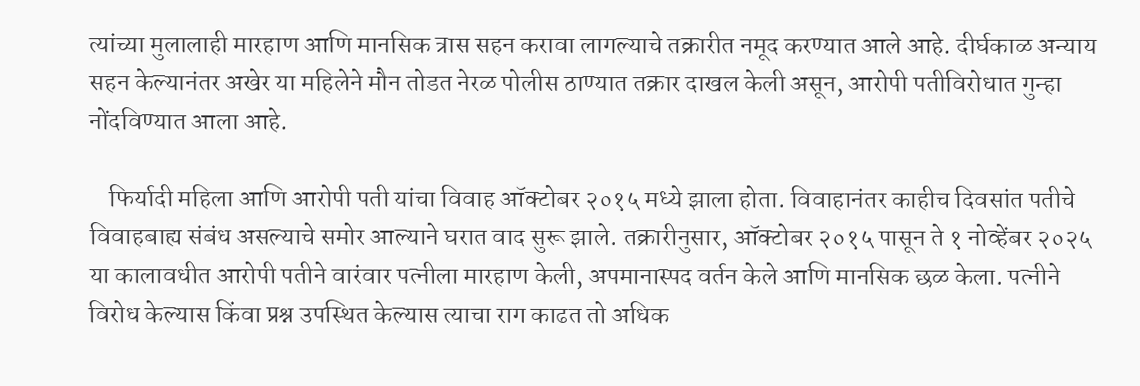त्यांच्या मुलालाही मारहाण आणि मानसिक त्रास सहन करावा लागल्याचे तक्रारीत नमूद करण्यात आले आहे. दीर्घकाळ अन्याय सहन केल्यानंतर अखेर या महिलेने मौन तोडत नेरळ पोलीस ठाण्यात तक्रार दाखल केली असून, आरोपी पतीविरोधात गुन्हा नोंदविण्यात आला आहे.

    फिर्यादी महिला आणि आरोपी पती यांचा विवाह ऑक्टोबर २०१५ मध्ये झाला होता. विवाहानंतर काहीच दिवसांत पतीचे विवाहबाह्य संबंध असल्याचे समोर आल्याने घरात वाद सुरू झाले. तक्रारीनुसार, ऑक्टोबर २०१५ पासून ते १ नोव्हेंबर २०२५ या कालावधीत आरोपी पतीने वारंवार पत्नीला मारहाण केली, अपमानास्पद वर्तन केले आणि मानसिक छळ केला. पत्नीने विरोध केल्यास किंवा प्रश्न उपस्थित केल्यास त्याचा राग काढत तो अधिक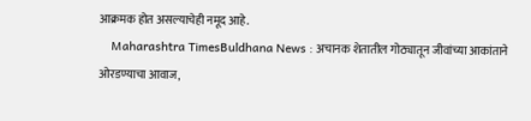आक्रमक होत असल्याचेही नमूद आहे.
    Maharashtra TimesBuldhana News : अचानक शेतातील गोठ्यातून जीवांच्या आकांताने ओरडण्याचा आवाज,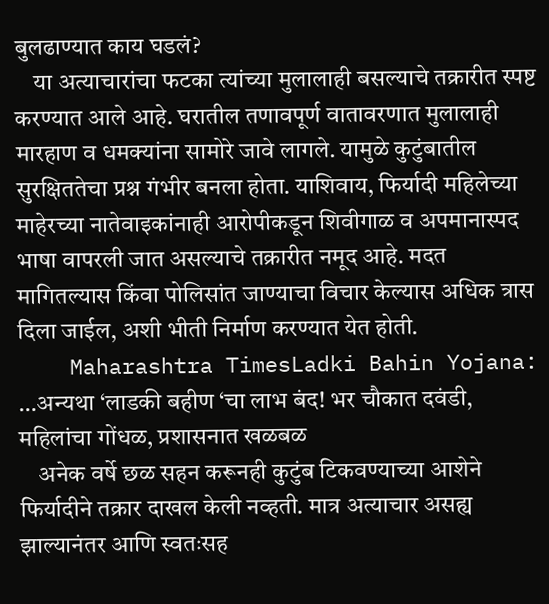बुलढाण्यात काय घडलं?
    या अत्याचारांचा फटका त्यांच्या मुलालाही बसल्याचे तक्रारीत स्पष्ट करण्यात आले आहे. घरातील तणावपूर्ण वातावरणात मुलालाही मारहाण व धमक्यांना सामोरे जावे लागले. यामुळे कुटुंबातील सुरक्षिततेचा प्रश्न गंभीर बनला होता. याशिवाय, फिर्यादी महिलेच्या माहेरच्या नातेवाइकांनाही आरोपीकडून शिवीगाळ व अपमानास्पद भाषा वापरली जात असल्याचे तक्रारीत नमूद आहे. मदत मागितल्यास किंवा पोलिसांत जाण्याचा विचार केल्यास अधिक त्रास दिला जाईल, अशी भीती निर्माण करण्यात येत होती.
    Maharashtra TimesLadki Bahin Yojana: …अन्यथा ‘लाडकी बहीण ‘चा लाभ बंद! भर चौकात दवंडी, महिलांचा गोंधळ, प्रशासनात खळबळ
    अनेक वर्षे छळ सहन करूनही कुटुंब टिकवण्याच्या आशेने फिर्यादीने तक्रार दाखल केली नव्हती. मात्र अत्याचार असह्य झाल्यानंतर आणि स्वतःसह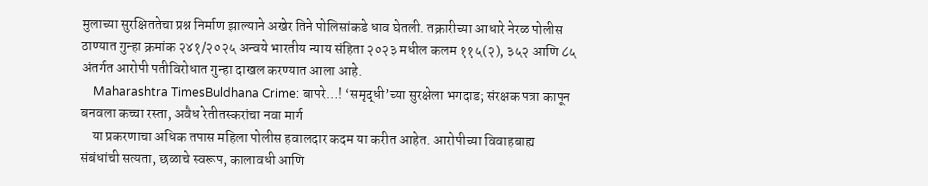मुलाच्या सुरक्षिततेचा प्रश्न निर्माण झाल्याने अखेर तिने पोलिसांकडे धाव घेतली. तक्रारीच्या आधारे नेरळ पोलीस ठाण्यात गुन्हा क्रमांक २४१/२०२५ अन्वये भारतीय न्याय संहिता २०२३ मधील कलम ११५(२), ३५२ आणि ८५ अंतर्गत आरोपी पतीविरोधात गुन्हा दाखल करण्यात आला आहे.
    Maharashtra TimesBuldhana Crime: बापरे…! ‘समृद्धी’च्या सुरक्षेला भगदाड; संरक्षक पत्रा कापून बनवला कच्चा रस्ता, अवैध रेतीतस्करांचा नवा मार्ग
    या प्रकरणाचा अधिक तपास महिला पोलीस हवालदार कदम या करीत आहेत. आरोपीच्या विवाहबाह्य संबंधांची सत्यता, छळाचे स्वरूप, कालावधी आणि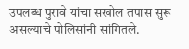उपलब्ध पुरावे यांचा सखोल तपास सुरू असल्याचे पोलिसांनी सांगितले.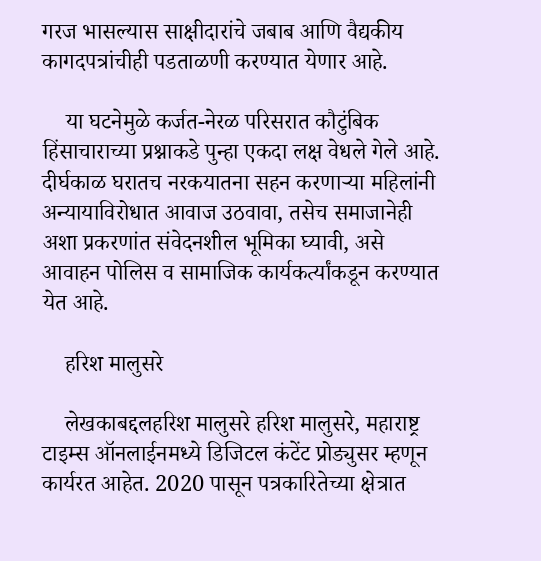गरज भासल्यास साक्षीदारांचे जबाब आणि वैद्यकीय कागदपत्रांचीही पडताळणी करण्यात येणार आहे.

    या घटनेमुळे कर्जत-नेरळ परिसरात कौटुंबिक हिंसाचाराच्या प्रश्नाकडे पुन्हा एकदा लक्ष वेधले गेले आहे. दीर्घकाळ घरातच नरकयातना सहन करणाऱ्या महिलांनी अन्यायाविरोधात आवाज उठवावा, तसेच समाजानेही अशा प्रकरणांत संवेदनशील भूमिका घ्यावी, असे आवाहन पोलिस व सामाजिक कार्यकर्त्यांकडून करण्यात येत आहे.

    हरिश मालुसरे

    लेखकाबद्दलहरिश मालुसरे हरिश मालुसरे, महाराष्ट्र टाइम्स ऑनलाईनमध्ये डिजिटल कंटेंट प्रोड्युसर म्हणून कार्यरत आहेत. 2020 पासून पत्रकारितेच्या क्षेत्रात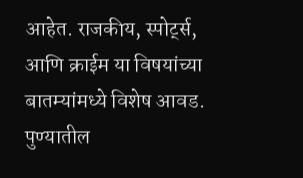आहेत. राजकीय, स्पोर्ट्स, आणि क्राईम या विषयांच्या बातम्यांमध्ये विशेष आवड. पुण्यातील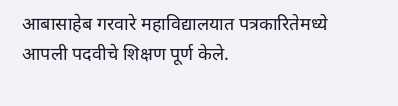आबासाहेब गरवारे महाविद्यालयात पत्रकारितेमध्ये आपली पदवीचे शिक्षण पूर्ण केले.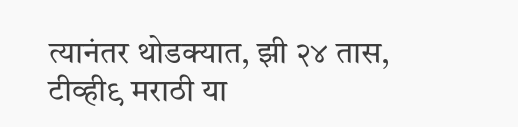त्यानंतर थोडक्यात, झी २४ तास, टीव्ही९ मराठी या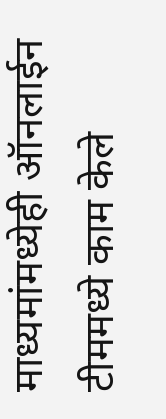माध्यमांमध्येही ऑनलाईन टीममध्ये काम केले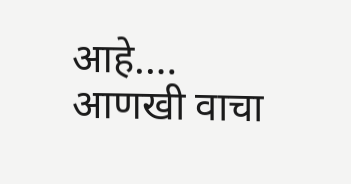आहे.… आणखी वाचा